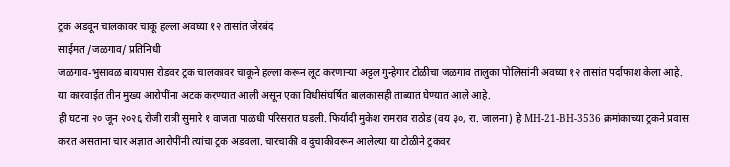ट्रक अडवून चालकावर चाकू हल्ला अवघ्या १२ तासांत जेरबंद
साईमत /जळगाव/ प्रतिनिधी
जळगाव-भुसावळ बायपास रोडवर ट्रक चालकावर चाकूने हल्ला करून लूट करणाऱ्या अट्टल गुन्हेगार टोळीचा जळगाव तालुका पोलिसांनी अवघ्या १२ तासांत पर्दाफाश केला आहे. या कारवाईत तीन मुख्य आरोपींना अटक करण्यात आली असून एका विधीसंघर्षित बालकासही ताब्यात घेण्यात आले आहे.
ही घटना २० जून २०२६ रोजी रात्री सुमारे १ वाजता पाळधी परिसरात घडली. फिर्यादी मुकेश रामराव राठोड (वय ३०, रा. जालना) हे MH-21-BH-3536 क्रमांकाच्या ट्रकने प्रवास करत असताना चार अज्ञात आरोपींनी त्यांचा ट्रक अडवला. चारचाकी व दुचाकीवरून आलेल्या या टोळीने ट्रकवर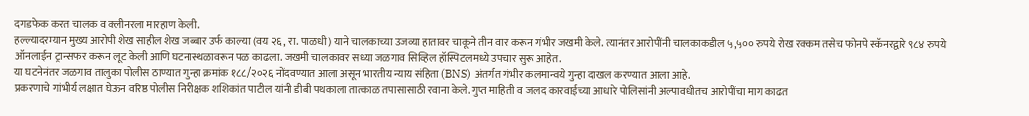दगडफेक करत चालक व क्लीनरला मारहाण केली.
हल्ल्यादरम्यान मुख्य आरोपी शेख साहील शेख जब्बार उर्फ काल्या (वय २६, रा. पाळधी) याने चालकाच्या उजव्या हातावर चाकूने तीन वार करून गंभीर जखमी केले. त्यानंतर आरोपींनी चालकाकडील ५,५०० रुपये रोख रक्कम तसेच फोनपे स्कॅनरद्वारे ९८४ रुपये ऑनलाईन ट्रान्सफर करून लूट केली आणि घटनास्थळावरून पळ काढला. जखमी चालकावर सध्या जळगाव सिव्हिल हॉस्पिटलमध्ये उपचार सुरू आहेत.
या घटनेनंतर जळगाव तालुका पोलीस ठाण्यात गुन्हा क्रमांक १८८/२०२६ नोंदवण्यात आला असून भारतीय न्याय संहिता (BNS) अंतर्गत गंभीर कलमान्वये गुन्हा दाखल करण्यात आला आहे.
प्रकरणाचे गांभीर्य लक्षात घेऊन वरिष्ठ पोलीस निरीक्षक शशिकांत पाटील यांनी डीबी पथकाला तात्काळ तपासासाठी रवाना केले. गुप्त माहिती व जलद कारवाईच्या आधारे पोलिसांनी अल्पावधीतच आरोपींचा माग काढत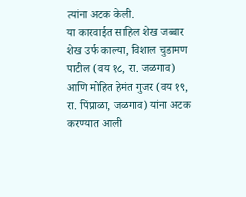त्यांना अटक केली.
या कारवाईत साहिल शेख जब्बार शेख उर्फ काल्या, विशाल चुडामण पाटील (वय १८, रा. जळगाव) आणि मोहित हेमंत गुजर (वय १९, रा. पिंप्राळा, जळगाव) यांना अटक करण्यात आली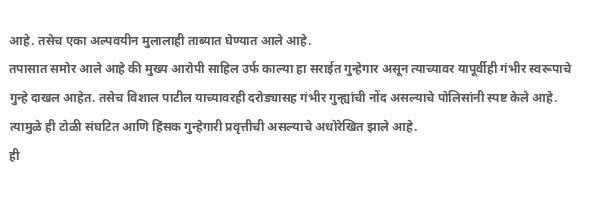आहे. तसेच एका अल्पवयीन मुलालाही ताब्यात घेण्यात आले आहे.
तपासात समोर आले आहे की मुख्य आरोपी साहिल उर्फ काल्या हा सराईत गुन्हेगार असून त्याच्यावर यापूर्वीही गंभीर स्वरूपाचे गुन्हे दाखल आहेत. तसेच विशाल पाटील याच्यावरही दरोड्यासह गंभीर गुन्ह्यांची नोंद असल्याचे पोलिसांनी स्पष्ट केले आहे. त्यामुळे ही टोळी संघटित आणि हिंसक गुन्हेगारी प्रवृत्तीची असल्याचे अधोरेखित झाले आहे.
ही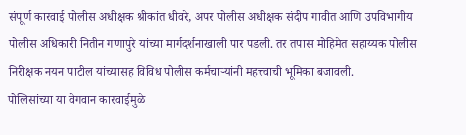संपूर्ण कारवाई पोलीस अधीक्षक श्रीकांत धीवरे, अपर पोलीस अधीक्षक संदीप गावीत आणि उपविभागीय पोलीस अधिकारी नितीन गणापुरे यांच्या मार्गदर्शनाखाली पार पडली. तर तपास मोहिमेत सहाय्यक पोलीस निरीक्षक नयन पाटील यांच्यासह विविध पोलीस कर्मचाऱ्यांनी महत्त्वाची भूमिका बजावली.
पोलिसांच्या या वेगवान कारवाईमुळे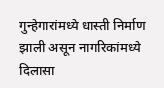गुन्हेगारांमध्ये धास्ती निर्माण झाली असून नागरिकांमध्ये दिलासा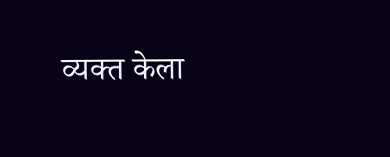व्यक्त केला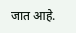जात आहे.